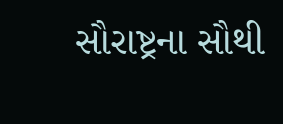સૌરાષ્ટ્રના સૌથી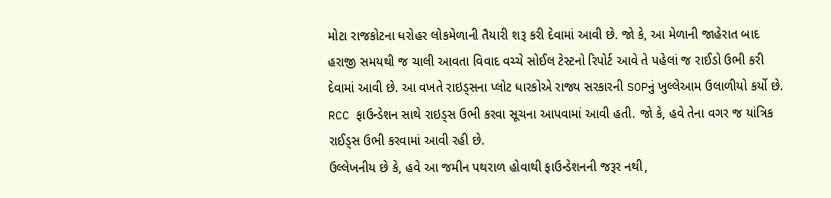મોટા રાજકોટના ધરોહર લોકમેળાની તૈયારી શરૂ કરી દેવામાં આવી છે. જો કે, આ મેળાની જાહેરાત બાદ હરાજી સમયથી જ ચાલી આવતા વિવાદ વચ્ચે સોઈલ ટેસ્ટનો રિપોર્ટ આવે તે પહેલાં જ રાઈડો ઉભી કરી દેવામાં આવી છે. આ વખતે રાઇડ્સના પ્લોટ ધારકોએ રાજ્ય સરકારની SOPનું ખુલ્લેઆમ ઉલાળીયો કર્યો છે. RCC ફાઉન્ડેશન સાથે રાઇડ્સ ઉભી કરવા સૂચના આપવામાં આવી હતી. જો કે, હવે તેના વગર જ યાંત્રિક રાઈડ્સ ઉભી કરવામાં આવી રહી છે.
ઉલ્લેખનીય છે કે, હવે આ જમીન પથરાળ હોવાથી ફાઉન્ડેશનની જરૂર નથી,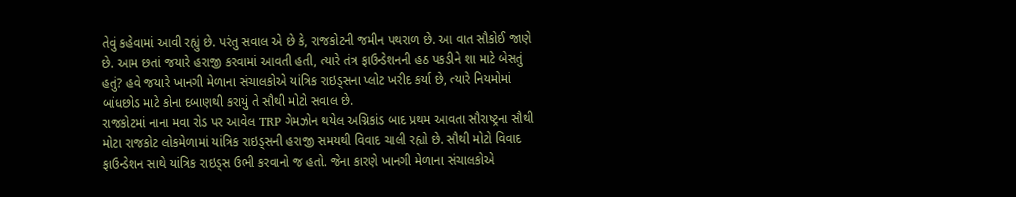તેવું કહેવામાં આવી રહ્યું છે. પરંતુ સવાલ એ છે કે, રાજકોટની જમીન પથરાળ છે. આ વાત સૌકોઈ જાણે છે. આમ છતાં જયારે હરાજી કરવામાં આવતી હતી, ત્યારે તંત્ર ફાઉન્ડેશનની હઠ પકડીને શા માટે બેસતું હતું? હવે જયારે ખાનગી મેળાના સંચાલકોએ યાંત્રિક રાઇડ્સના પ્લોટ ખરીદ કર્યા છે, ત્યારે નિયમોમાં બાંધછોડ માટે કોના દબાણથી કરાયું તે સૌથી મોટો સવાલ છે.
રાજકોટમાં નાના મવા રોડ પર આવેલ TRP ગેમઝોન થયેલ અગ્નિકાંડ બાદ પ્રથમ આવતા સૌરાષ્ટ્રના સૌથી મોટા રાજકોટ લોકમેળામાં યાંત્રિક રાઇડ્સની હરાજી સમયથી વિવાદ ચાલી રહ્યો છે. સૌથી મોટો વિવાદ ફાઉન્ડેશન સાથે યાંત્રિક રાઇડ્સ ઉભી કરવાનો જ હતો. જેના કારણે ખાનગી મેળાના સંચાલકોએ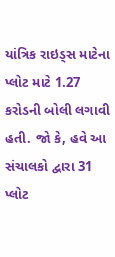યાંત્રિક રાઇડ્સ માટેના પ્લોટ માટે 1.27 કરોડની બોલી લગાવી હતી. જો કે, હવે આ સંચાલકો દ્વારા 31 પ્લોટ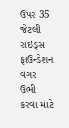ઉપર 35 જેટલી રાઇડ્સ ફાઉન્ડેશન વગર ઉભી કરવા માટે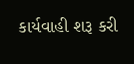કાર્યવાહી શરૂ કરી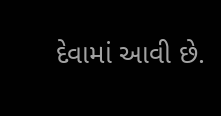દેવામાં આવી છે.